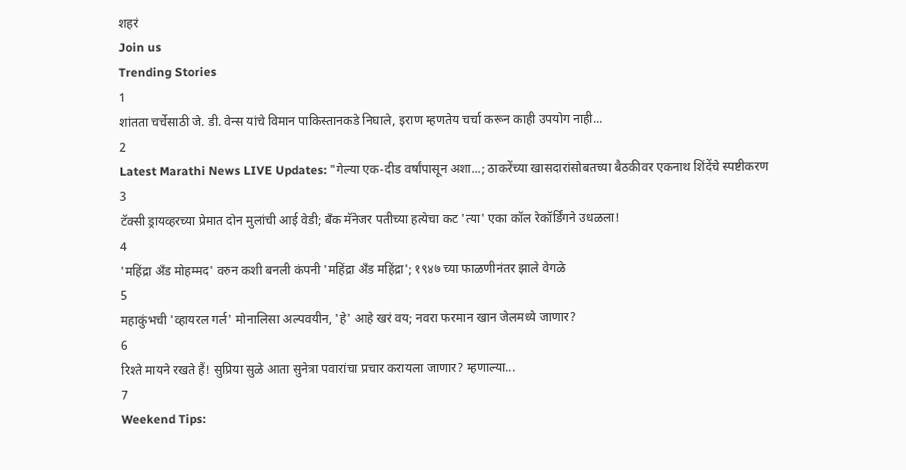शहरं
Join us
Trending Stories
1
शांतता चर्चेसाठी जे. डी. वेन्स यांचे विमान पाकिस्तानकडे निघाले, इराण म्हणतेय चर्चा करून काही उपयोग नाही...
2
Latest Marathi News LIVE Updates: "गेल्या एक-दीड वर्षांपासून अशा...; ठाकरेंच्या खासदारांसोबतच्या बैठकीवर एकनाथ शिंदेंचे स्पष्टीकरण
3
टॅक्सी ड्रायव्हरच्या प्रेमात दोन मुलांची आई वेडी; बँक मॅनेजर पतीच्या हत्येचा कट 'त्या' एका कॉल रेकॉर्डिंगने उधळला!
4
'महिंद्रा अँड मोहम्मद' वरुन कशी बनली कंपनी 'महिंद्रा अँड महिंद्रा'; १९४७ च्या फाळणीनंतर झाले वेगळे
5
महाकुंभची 'व्हायरल गर्ल' मोनालिसा अल्पवयीन, 'हे' आहे खरं वय; नवरा फरमान खान जेलमध्ये जाणार?
6
रिश्ते मायने रखते हैं! सुप्रिया सुळे आता सुनेत्रा पवारांचा प्रचार करायला जाणार? म्हणाल्या...
7
Weekend Tips: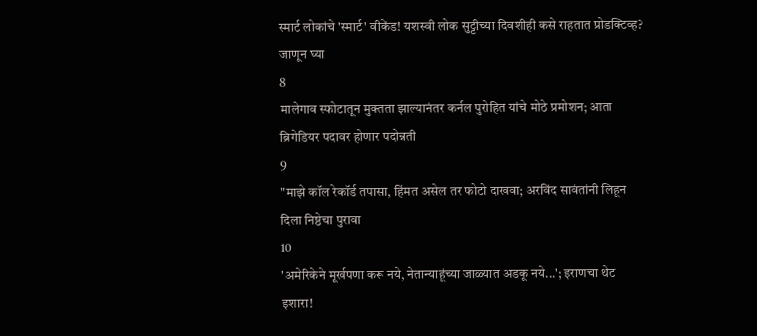स्मार्ट लोकांचे 'स्मार्ट' वीकेंड! यशस्वी लोक सुट्टीच्या दिवशीही कसे राहतात प्रोडक्टिव्ह? जाणून घ्या
8
मालेगाव स्फोटातून मुक्तता झाल्यानंतर कर्नल पुरोहित यांचे मोठे प्रमोशन; आता ब्रिगेडियर पदावर होणार पदोन्नती
9
"माझे कॉल रेकॉर्ड तपासा, हिंमत असेल तर फोटो दाखवा; अरविंद सावंतांनी लिहून दिला निष्ठेचा पुरावा
10
'अमेरिकेने मूर्खपणा करू नये, नेतान्याहूंच्या जाळ्यात अडकू नये...'; इराणचा थेट इशारा!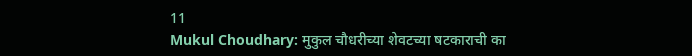11
Mukul Choudhary: मुकुल चौधरीच्या शेवटच्या षटकाराची का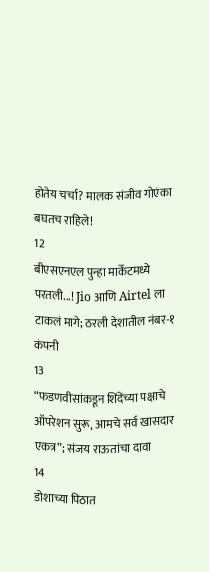होतेय चर्चा? मालक संजीव गोएंका बघतच राहिले!
12
बीएसएनएल पुन्हा मार्केटमध्ये परतली...! Jio आणि Airtel ला टाकलं मागे; ठरली देशातील नंबर-१ कंपनी
13
“फडणवीसांकडून शिंदेंच्या पक्षाचे ऑपरेशन सुरू, आमचे सर्व खासदार एकत्र”; संजय राऊतांचा दावा
14
डोशाच्या पिठात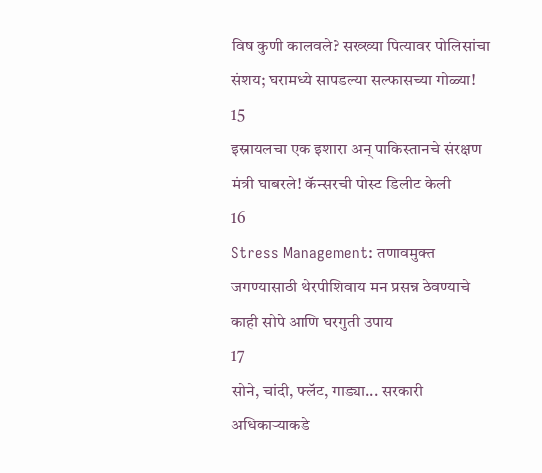विष कुणी कालवले? सख्ख्या पित्यावर पोलिसांचा संशय; घरामध्ये सापडल्या सल्फासच्या गोळ्या!
15
इस्रायलचा एक इशारा अन् पाकिस्तानचे संरक्षण मंत्री घाबरले! कॅन्सरची पोस्ट डिलीट केली
16
Stress Management: तणावमुक्त जगण्यासाठी थेरपीशिवाय मन प्रसन्न ठेवण्याचे काही सोपे आणि घरगुती उपाय
17
सोने, चांदी, फ्लॅट, गाड्या... सरकारी अधिकाऱ्याकडे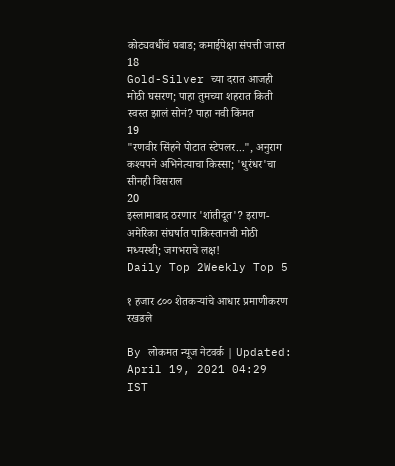कोट्यवधींचं घबाड; कमाईपेक्षा संपत्ती जास्त
18
Gold-Silver च्या दरात आजही मोठी घसरण; पाहा तुमच्या शहरात किती स्वस्त झालं सोनं? पाहा नवी किंमत
19
"रणवीर सिंहने पोटात स्टेपलर...", अनुराग कश्यपने अभिनेत्याचा किस्सा; 'धुरंधर'चा सीनही विसराल
20
इस्लामाबाद ठरणार 'शांतीदूत'? इराण-अमेरिका संघर्षात पाकिस्तानची मोठी मध्यस्थी; जगभराचे लक्ष!
Daily Top 2Weekly Top 5

१ हजार ८०० शेतकऱ्यांचे आधार प्रमाणीकरण रखडले

By लोकमत न्यूज नेटवर्क | Updated: April 19, 2021 04:29 IST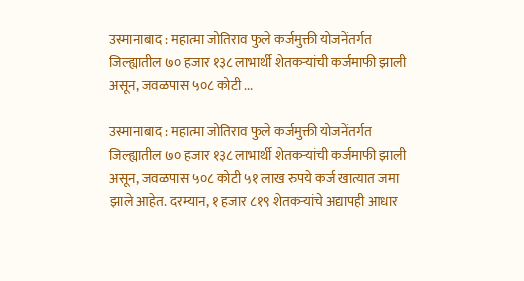उस्मानाबाद : महात्मा जोतिराव फुले कर्जमुक्ती योजनेंतर्गत जिल्ह्यातील ७० हजार १३८ लाभार्थी शेतकऱ्यांची कर्जमाफी झाली असून, जवळपास ५०८ कोटी ...

उस्मानाबाद : महात्मा जोतिराव फुले कर्जमुक्ती योजनेंतर्गत जिल्ह्यातील ७० हजार १३८ लाभार्थी शेतकऱ्यांची कर्जमाफी झाली असून, जवळपास ५०८ कोटी ५१ लाख रुपये कर्ज खात्यात जमा झाले आहेत. दरम्यान, १ हजार ८१९ शेतकऱ्यांचे अद्यापही आधार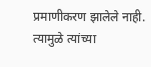प्रमाणीकरण झालेले नाही. त्यामुळे त्यांच्या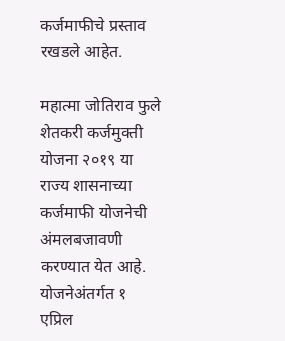कर्जमाफीचे प्रस्ताव रखडले आहेत.

महात्मा जोतिराव फुले शेतकरी कर्जमुक्ती योजना २०१९ या राज्य शासनाच्या कर्जमाफी योजनेची अंमलबजावणी करण्यात येत आहे. योजनेअंतर्गत १ एप्रिल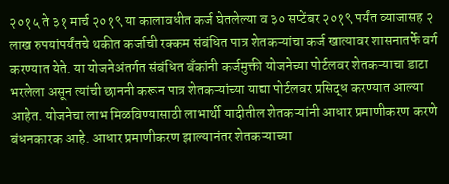२०१५ ते ३१ मार्च २०१९ या कालावधीत कर्ज घेतलेल्या व ३० सप्टेंबर २०१९ पर्यंत व्याजासह २ लाख रुपयांपर्यंतचे थकीत कर्जाची रक्कम संबंधित पात्र शेतकऱ्यांचा कर्ज खात्यावर शासनातर्फे वर्ग करण्यात येते. या योजनेअंतर्गत संबंधित बँकांनी कर्जमुक्ती योजनेच्या पोर्टलवर शेतकऱ्याचा डाटा भरलेला असून त्यांची छाननी करून पात्र शेतकऱ्यांच्या याद्या पोर्टलवर प्रसिद्ध करण्यात आल्या आहेत. योजनेचा लाभ मिळविण्यासाठी लाभार्थी यादीतील शेतकऱ्यांनी आधार प्रमाणीकरण करणे बंधनकारक आहे. आधार प्रमाणीकरण झाल्यानंतर शेतकऱ्याच्या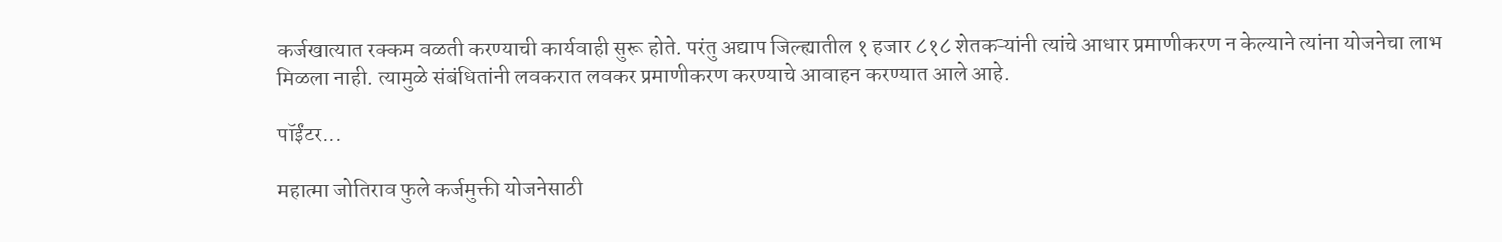कर्जखात्यात रक्कम वळती करण्याची कार्यवाही सुरू होते. परंतु अद्याप जिल्ह्यातील १ हजार ८१८ शेतकऱ्यांनी त्यांचे आधार प्रमाणीकरण न केल्याने त्यांना योजनेचा लाभ मिळला नाही. त्यामुळे संबंधितांनी लवकरात लवकर प्रमाणीकरण करण्याचे आवाहन करण्यात आले आहे.

पॉईंटर...

महात्मा जोतिराव फुले कर्जमुक्ती योजनेसाठी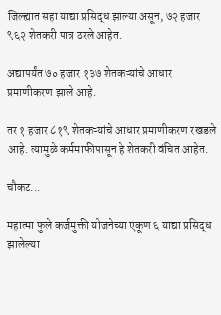जिल्ह्यात सहा याद्या प्रसिद्ध झाल्या असून, ७२ हजार ९६२ शेतकरी पात्र ठरले आहेत.

अद्यापर्यंत ७० हजार १३७ शेतकऱ्यांचे आधार प्रमाणीकरण झाले आहे.

तर १ हजार ८१९ शेतकऱ्यांचे आधार प्रमाणीकरण रखडले आहे. त्यामुळे कर्ममाफीपासून हे शेतकरी वंचित आहेत.

चौकट...

महात्मा फुले कर्जमुक्ती योजनेच्या एकूण ६ याद्या प्रसिद्ध झालेल्या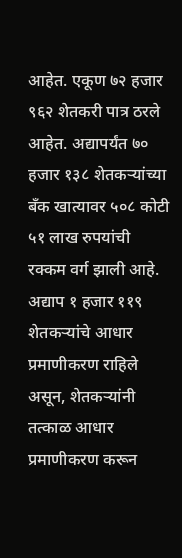आहेत. एकूण ७२ हजार ९६२ शेतकरी पात्र ठरले आहेत. अद्यापर्यंत ७० हजार १३८ शेतकऱ्यांच्या बँक खात्यावर ५०८ कोटी ५१ लाख रुपयांची रक्कम वर्ग झाली आहे. अद्याप १ हजार ११९ शेतकऱ्यांचे आधार प्रमाणीकरण राहिले असून, शेतकऱ्यांनी तत्काळ आधार प्रमाणीकरण करून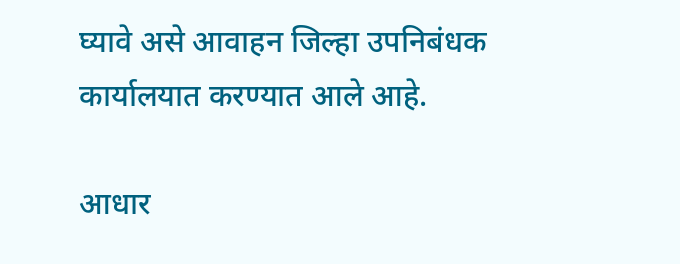घ्यावे असे आवाहन जिल्हा उपनिबंधक कार्यालयात करण्यात आले आहे.

आधार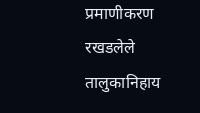प्रमाणीकरण रखडलेले तालुकानिहाय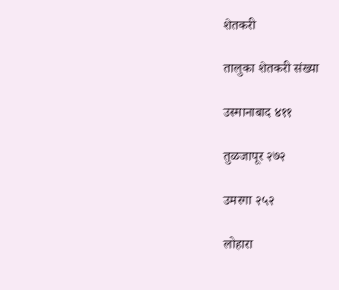शेतकरी

तालुका शेतकरी संख्या

उस्मानाबाद ४११

तुळजापूर २७२

उमरगा २५२

लोहारा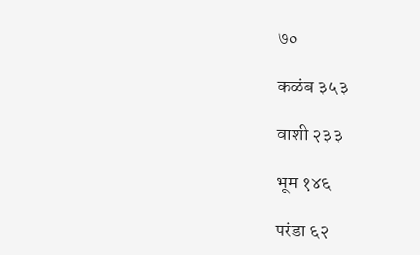७०

कळंब ३५३

वाशी २३३

भूम १४६

परंडा ६२